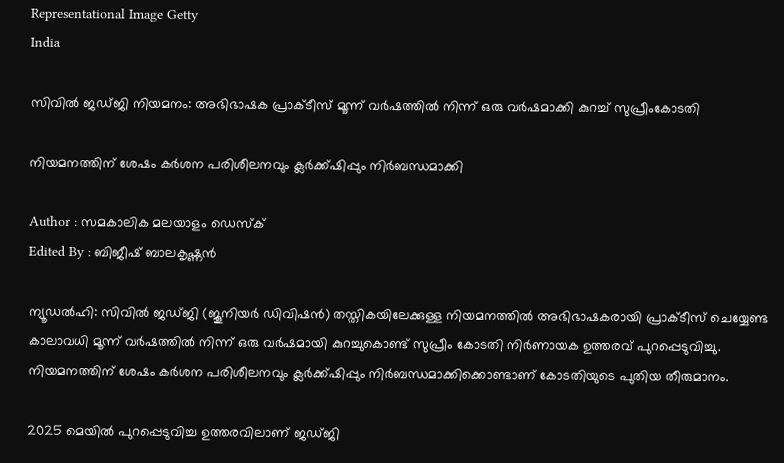Representational Image Getty
India

സിവില്‍ ജഡ്ജി നിയമനം: അഭിഭാഷക പ്രാക്ടീസ് മൂന്ന് വര്‍ഷത്തില്‍ നിന്ന് ഒരു വര്‍ഷമാക്കി കുറച്ച് സുപ്രീംകോടതി

നിയമനത്തിന് ശേഷം കര്‍ശന പരിശീലനവും ക്ലര്‍ക്ക്‌ഷിപ്പും നിര്‍ബന്ധമാക്കി

Author : സമകാലിക മലയാളം ഡെസ്ക്
Edited By : ബിജീഷ് ബാലകൃഷ്ണൻ

ന്യൂഡല്‍ഹി: സിവില്‍ ജഡ്ജി (ജൂനിയര്‍ ഡിവിഷന്‍) തസ്തികയിലേക്കുള്ള നിയമനത്തില്‍ അഭിഭാഷകരായി പ്രാക്ടീസ് ചെയ്യേണ്ട കാലാവധി മൂന്ന് വര്‍ഷത്തില്‍ നിന്ന് ഒരു വര്‍ഷമായി കുറച്ചുകൊണ്ട് സുപ്രീം കോടതി നിര്‍ണായക ഉത്തരവ് പുറപ്പെടുവിച്ചു. നിയമനത്തിന് ശേഷം കര്‍ശന പരിശീലനവും ക്ലര്‍ക്ക്‌ഷിപ്പും നിര്‍ബന്ധമാക്കിക്കൊണ്ടാണ് കോടതിയുടെ പുതിയ തീരുമാനം.

2025 മെയില്‍ പുറപ്പെടുവിച്ച ഉത്തരവിലാണ് ജഡ്ജി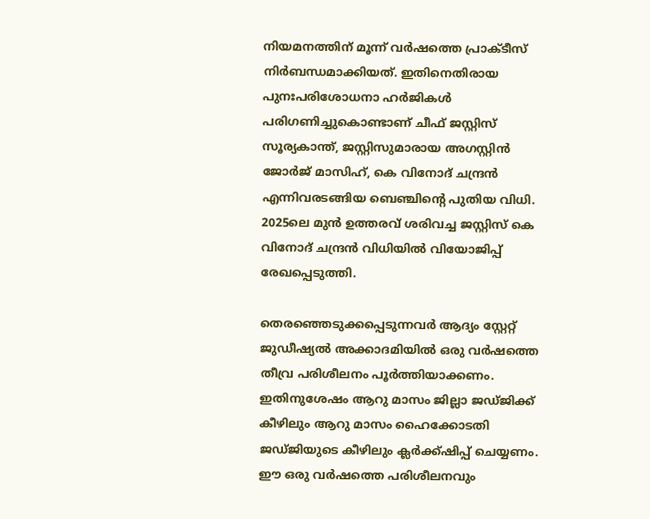നിയമനത്തിന് മൂന്ന് വര്‍ഷത്തെ പ്രാക്ടീസ് നിര്‍ബന്ധമാക്കിയത്. ഇതിനെതിരായ പുനഃപരിശോധനാ ഹര്‍ജികള്‍ പരിഗണിച്ചുകൊണ്ടാണ് ചീഫ് ജസ്റ്റിസ് സൂര്യകാന്ത്, ജസ്റ്റിസുമാരായ അഗസ്റ്റിന്‍ ജോര്‍ജ് മാസിഹ്, കെ വിനോദ് ചന്ദ്രന്‍ എന്നിവരടങ്ങിയ ബെഞ്ചിന്റെ പുതിയ വിധി. 2025ലെ മുന്‍ ഉത്തരവ് ശരിവച്ച ജസ്റ്റിസ് കെ വിനോദ് ചന്ദ്രന്‍ വിധിയില്‍ വിയോജിപ്പ് രേഖപ്പെടുത്തി.

തെരഞ്ഞെടുക്കപ്പെടുന്നവര്‍ ആദ്യം സ്റ്റേറ്റ് ജുഡീഷ്യല്‍ അക്കാദമിയില്‍ ഒരു വര്‍ഷത്തെ തീവ്ര പരിശീലനം പൂര്‍ത്തിയാക്കണം. ഇതിനുശേഷം ആറു മാസം ജില്ലാ ജഡ്ജിക്ക് കീഴിലും ആറു മാസം ഹൈക്കോടതി ജഡ്ജിയുടെ കീഴിലും ക്ലര്‍ക്ക്‌ഷിപ്പ് ചെയ്യണം. ഈ ഒരു വര്‍ഷത്തെ പരിശീലനവും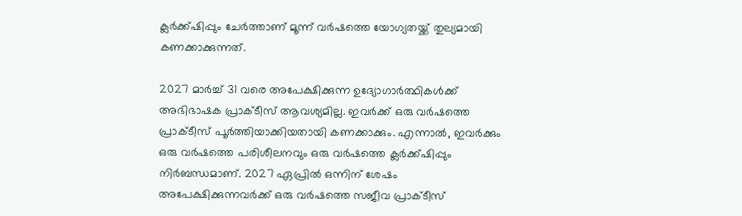ക്ലര്‍ക്ക്‌ഷിപ്പും ചേര്‍ത്താണ് മൂന്ന് വര്‍ഷത്തെ യോഗ്യതയ്ക്ക് തുല്യമായി കണക്കാക്കുന്നത്.

2027 മാര്‍ച്ച് 31 വരെ അപേക്ഷിക്കുന്ന ഉദ്യോഗാര്‍ത്ഥികള്‍ക്ക് അഭിഭാഷക പ്രാക്ടീസ് ആവശ്യമില്ല. ഇവര്‍ക്ക് ഒരു വര്‍ഷത്തെ പ്രാക്ടീസ് പൂര്‍ത്തിയാക്കിയതായി കണക്കാക്കും. എന്നാല്‍, ഇവര്‍ക്കും ഒരു വര്‍ഷത്തെ പരിശീലനവും ഒരു വര്‍ഷത്തെ ക്ലര്‍ക്ക്‌ഷിപ്പും നിര്‍ബന്ധമാണ്. 2027 ഏപ്രില്‍ ഒന്നിന് ശേഷം അപേക്ഷിക്കുന്നവര്‍ക്ക് ഒരു വര്‍ഷത്തെ സജീവ പ്രാക്ടീസ്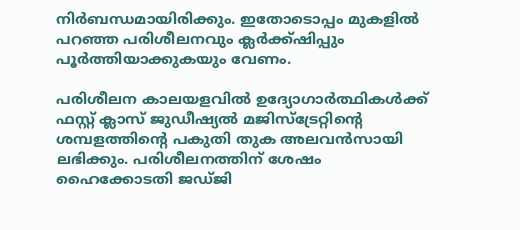നിര്‍ബന്ധമായിരിക്കും. ഇതോടൊപ്പം മുകളില്‍ പറഞ്ഞ പരിശീലനവും ക്ലര്‍ക്ക്‌ഷിപ്പും പൂര്‍ത്തിയാക്കുകയും വേണം.

പരിശീലന കാലയളവില്‍ ഉദ്യോഗാര്‍ത്ഥികള്‍ക്ക് ഫസ്റ്റ് ക്ലാസ് ജുഡീഷ്യല്‍ മജിസ്‌ട്രേറ്റിന്റെ ശമ്പളത്തിന്റെ പകുതി തുക അലവന്‍സായി ലഭിക്കും. പരിശീലനത്തിന് ശേഷം ഹൈക്കോടതി ജഡ്ജി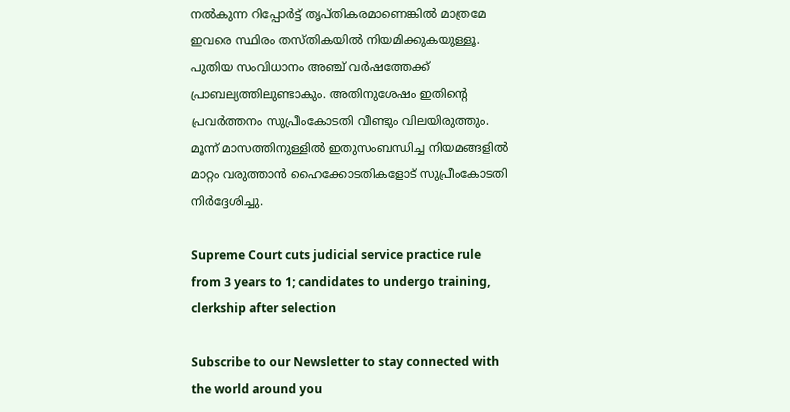നല്‍കുന്ന റിപ്പോര്‍ട്ട് തൃപ്തികരമാണെങ്കില്‍ മാത്രമേ ഇവരെ സ്ഥിരം തസ്തികയില്‍ നിയമിക്കുകയുള്ളൂ. പുതിയ സംവിധാനം അഞ്ച് വര്‍ഷത്തേക്ക് പ്രാബല്യത്തിലുണ്ടാകും. അതിനുശേഷം ഇതിന്റെ പ്രവര്‍ത്തനം സുപ്രീംകോടതി വീണ്ടും വിലയിരുത്തും. മൂന്ന് മാസത്തിനുള്ളില്‍ ഇതുസംബന്ധിച്ച നിയമങ്ങളില്‍ മാറ്റം വരുത്താന്‍ ഹൈക്കോടതികളോട് സുപ്രീംകോടതി നിര്‍ദ്ദേശിച്ചു.

Supreme Court cuts judicial service practice rule from 3 years to 1; candidates to undergo training, clerkship after selection

Subscribe to our Newsletter to stay connected with the world around you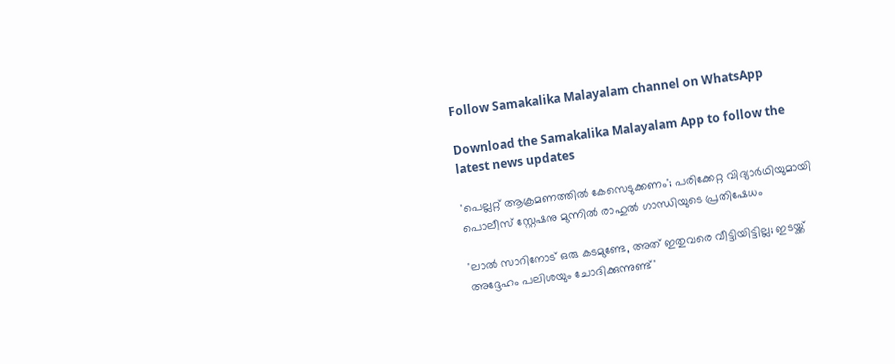Follow Samakalika Malayalam channel on WhatsApp

Download the Samakalika Malayalam App to follow the latest news updates

'പെല്ലറ്റ് ആക്രമണത്തില്‍ കേസെടുക്കണം'; പരിക്കേറ്റ വിദ്യാര്‍ഥിയുമായി പൊലീസ് സ്റ്റേഷനു മുന്നില്‍ രാഹുല്‍ ഗാന്ധിയുടെ പ്രതിഷേധം

'ലാൽ സാറിനോട് ഒരു കടമുണ്ടേ, അത് ഇതുവരെ വീട്ടിയിട്ടില്ല; ഇടയ്ക്ക് അദ്ദേഹം പലിശയും ചോദിക്കുന്നുണ്ട്'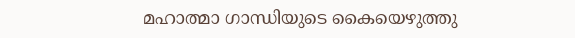മഹാത്മാ ഗാന്ധിയുടെ കൈയെഴുത്തു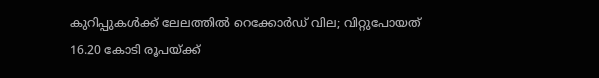കുറിപ്പുകൾക്ക് ലേലത്തിൽ റെക്കോർഡ് വില; വിറ്റുപോയത് 16.20 കോടി രൂപയ്ക്ക്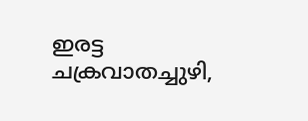ഇരട്ട ചക്രവാതച്ചുഴി,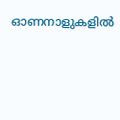ഓണനാളുകളില്‍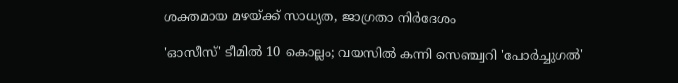ശക്തമായ മഴയ്ക്ക് സാധ്യത, ജാഗ്രതാ നിര്‍ദേശം

'ഓസീസ്' ടീമിൽ 10 കൊല്ലം; വയസിൽ കന്നി സെഞ്ച്വറി 'പോർച്ചുഗൽ'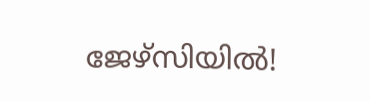ജേഴ്സിയിൽ!